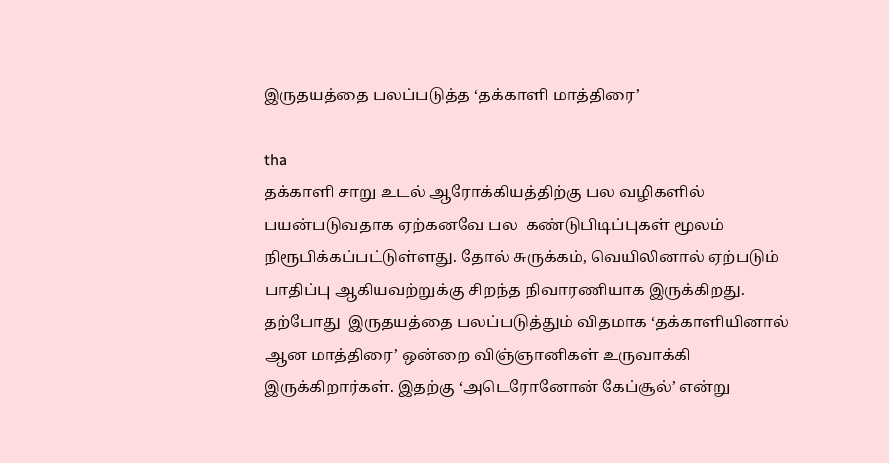இருதயத்தை பலப்படுத்த ‘தக்காளி மாத்திரை’

tha
தக்காளி சாறு உடல் ஆரோக்கியத்திற்கு பல வழிகளில் பயன்படுவதாக ஏற்கனவே பல  கண்டுபிடிப்புகள் மூலம் நிரூபிக்கப்பட்டுள்ளது. தோல் சுருக்கம், வெயிலினால் ஏற்படும் பாதிப்பு ஆகியவற்றுக்கு சிறந்த நிவாரணியாக இருக்கிறது. தற்போது  இருதயத்தை பலப்படுத்தும் விதமாக ‘தக்காளியினால் ஆன மாத்திரை’ ஒன்றை விஞ்ஞானிகள் உருவாக்கி இருக்கிறார்கள். இதற்கு ‘அடெரோனோன் கேப்சூல்’ என்று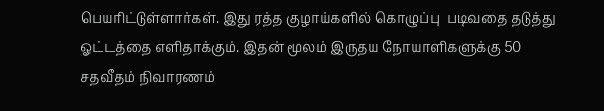பெயரிட்டுள்ளார்கள். இது ரத்த குழாய்களில் கொழுப்பு  படிவதை தடுத்து ஓட்டத்தை எளிதாக்கும். இதன் மூலம் இருதய நோயாளிகளுக்கு 50 சதவீதம் நிவாரணம்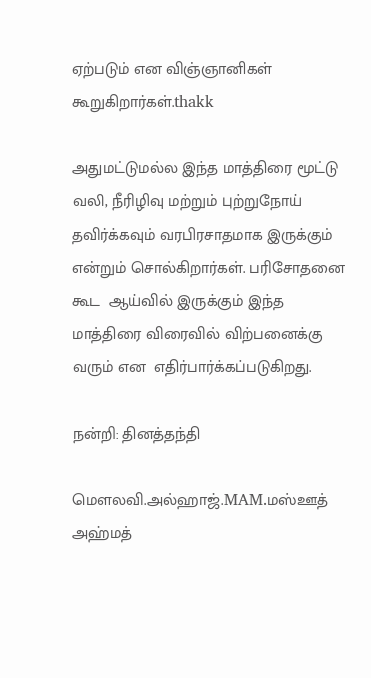ஏற்படும் என விஞ்ஞானிகள் கூறுகிறார்கள்.thakk

அதுமட்டுமல்ல இந்த மாத்திரை மூட்டு வலி, நீரிழிவு மற்றும் புற்றுநோய்  தவிர்க்கவும் வரபிரசாதமாக இருக்கும் என்றும் சொல்கிறார்கள். பரிசோதனை கூட  ஆய்வில் இருக்கும் இந்த மாத்திரை விரைவில் விற்பனைக்கு வரும் என  எதிர்பார்க்கப்படுகிறது.

நன்றி: தினத்தந்தி

மௌலவி.அல்ஹாஜ்.MAM.மஸ்ஊத் அஹ்மத்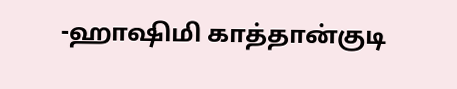-ஹாஷிமி காத்தான்குடி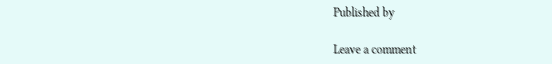Published by

Leave a comment